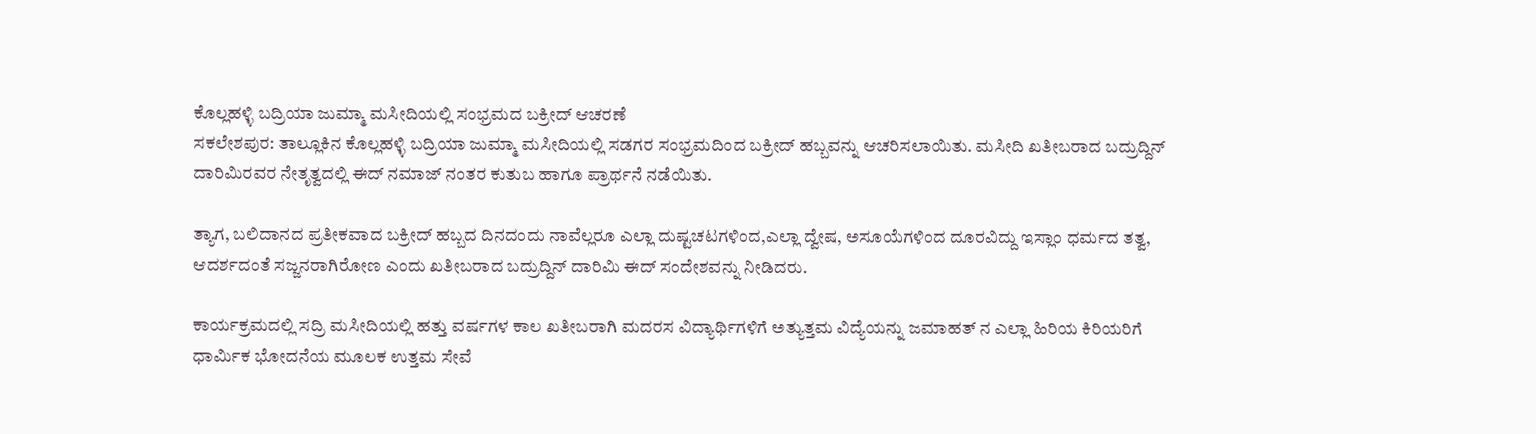ಕೊಲ್ಲಹಳ್ಳಿ ಬದ್ರಿಯಾ ಜುಮ್ಮಾ ಮಸೀದಿಯಲ್ಲಿ ಸಂಭ್ರಮದ ಬಕ್ರೀದ್ ಆಚರಣೆ
ಸಕಲೇಶಪುರ: ತಾಲ್ಲೂಕಿನ ಕೊಲ್ಲಹಳ್ಳಿ ಬದ್ರಿಯಾ ಜುಮ್ಮಾ ಮಸೀದಿಯಲ್ಲಿ ಸಡಗರ ಸಂಭ್ರಮದಿಂದ ಬಕ್ರೀದ್ ಹಬ್ಬವನ್ನು ಆಚರಿಸಲಾಯಿತು. ಮಸೀದಿ ಖತೀಬರಾದ ಬದ್ರುದ್ದಿನ್ ದಾರಿಮಿರವರ ನೇತೃತ್ವದಲ್ಲಿ ಈದ್ ನಮಾಜ್ ನಂತರ ಕುತುಬ ಹಾಗೂ ಪ್ರಾರ್ಥನೆ ನಡೆಯಿತು.

ತ್ಯಾಗ, ಬಲಿದಾನದ ಪ್ರತೀಕವಾದ ಬಕ್ರೀದ್ ಹಬ್ಬದ ದಿನದಂದು ನಾವೆಲ್ಲರೂ ಎಲ್ಲಾ ದುಷ್ಟಚಟಗಳಿಂದ,ಎಲ್ಲಾ ದ್ವೇಷ, ಅಸೂಯೆಗಳಿಂದ ದೂರವಿದ್ದು ಇಸ್ಲಾಂ ಧರ್ಮದ ತತ್ವ, ಆದರ್ಶದಂತೆ ಸಜ್ಜನರಾಗಿರೋಣ ಎಂದು ಖತೀಬರಾದ ಬದ್ರುದ್ದಿನ್ ದಾರಿಮಿ ಈದ್ ಸಂದೇಶವನ್ನು ನೀಡಿದರು.

ಕಾರ್ಯಕ್ರಮದಲ್ಲಿ ಸದ್ರಿ ಮಸೀದಿಯಲ್ಲಿ ಹತ್ತು ವರ್ಷಗಳ ಕಾಲ ಖತೀಬರಾಗಿ ಮದರಸ ವಿದ್ಯಾರ್ಥಿಗಳಿಗೆ ಅತ್ಯುತ್ತಮ ವಿದ್ಯೆಯನ್ನು ಜಮಾಹತ್ ನ ಎಲ್ಲಾ ಹಿರಿಯ ಕಿರಿಯರಿಗೆ ಧಾರ್ಮಿಕ ಭೋದನೆಯ ಮೂಲಕ ಉತ್ತಮ ಸೇವೆ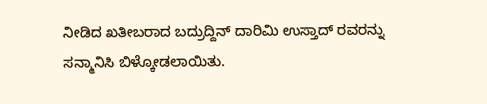ನೀಡಿದ ಖತೀಬರಾದ ಬದ್ರುದ್ದಿನ್ ದಾರಿಮಿ ಉಸ್ತಾದ್ ರವರನ್ನು ಸನ್ಮಾನಿಸಿ ಬಿಳ್ಕೋಡಲಾಯಿತು.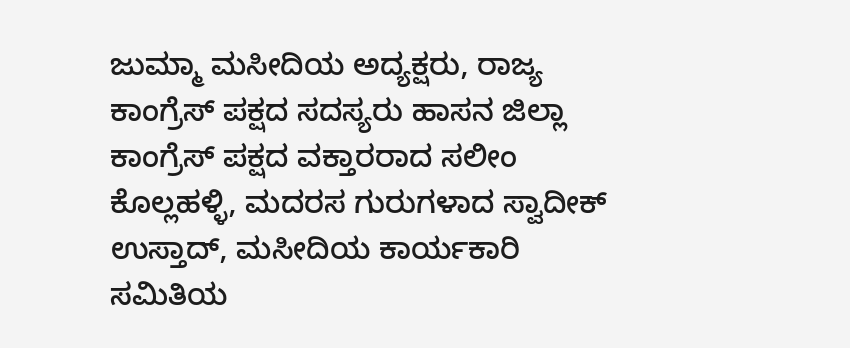ಜುಮ್ಮಾ ಮಸೀದಿಯ ಅದ್ಯಕ್ಷರು, ರಾಜ್ಯ ಕಾಂಗ್ರೆಸ್ ಪಕ್ಷದ ಸದಸ್ಯರು ಹಾಸನ ಜಿಲ್ಲಾ ಕಾಂಗ್ರೆಸ್ ಪಕ್ಷದ ವಕ್ತಾರರಾದ ಸಲೀಂ ಕೊಲ್ಲಹಳ್ಳಿ, ಮದರಸ ಗುರುಗಳಾದ ಸ್ವಾದೀಕ್ ಉಸ್ತಾದ್, ಮಸೀದಿಯ ಕಾರ್ಯಕಾರಿ ಸಮಿತಿಯ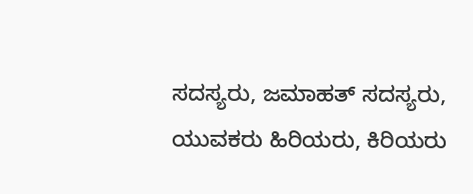ಸದಸ್ಯರು, ಜಮಾಹತ್ ಸದಸ್ಯರು, ಯುವಕರು ಹಿರಿಯರು, ಕಿರಿಯರು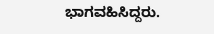ಭಾಗವಹಿಸಿದ್ದರು.